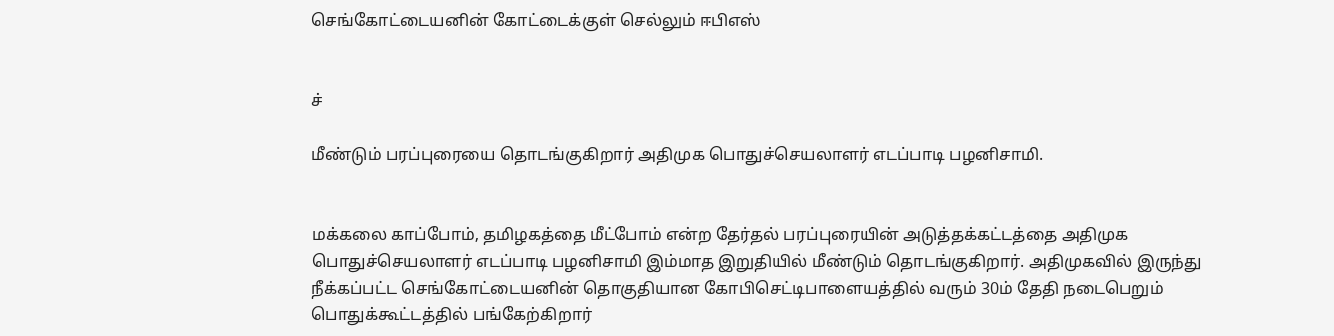செங்கோட்டையனின் கோட்டைக்குள் செல்லும் ஈபிஎஸ்


ச்

மீண்டும் பரப்புரையை தொடங்குகிறார் அதிமுக பொதுச்செயலாளர் எடப்பாடி பழனிசாமி.


மக்கலை காப்போம், தமிழகத்தை மீட்போம் என்ற தேர்தல் பரப்புரையின் அடுத்தக்கட்டத்தை அதிமுக பொதுச்செயலாளர் எடப்பாடி பழனிசாமி இம்மாத இறுதியில் மீண்டும் தொடங்குகிறார். அதிமுகவில் இருந்து நீக்கப்பட்ட செங்கோட்டையனின் தொகுதியான கோபிசெட்டிபாளையத்தில் வரும் 30ம் தேதி நடைபெறும் பொதுக்கூட்டத்தில் பங்கேற்கிறார்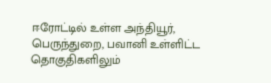ஈரோட்டில் உள்ள அந்தியூர், பெருந்துறை, பவானி உள்ளிட்ட தொகுதிகளிலும்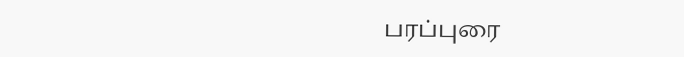பரப்புரை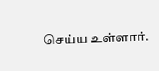செய்ய உள்ளார்.